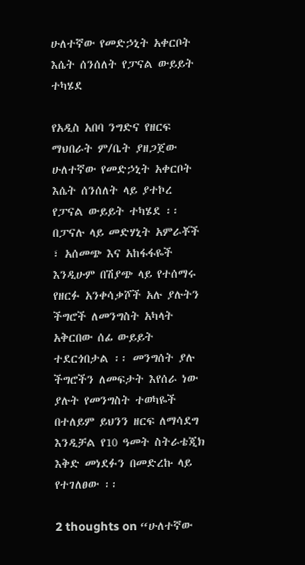ሁለተኛው የመድኃኒት አቀርቦት እሴት ሰንሰለት የፓናል ውይይት ተካሄደ

የአዲስ አበባ ንግድና የዘርፍ ማህበራት ም/ቤት ያዘጋጀው ሁለተኛው የመድኃኒት አቀርቦት እሴት ሰንሰለት ላይ ያተኮረ የፓናል ውይይት ተካሄደ ፡፡ በፓናሉ ላይ መድሃኒት አምራቾች ፣ አሰመጭ እና አከፋፋዬች እንዲሁም በሽያጭ ላይ የተሰማሩ የዘርፉ አንቀሳቃሾች አሉ ያሉትን ችግሮች ለመንግስት አካላት አቅርበው ሰፊ ውይይት ተደርጎበታል ፡፡ መንግሰት ያሉ ችግሮችን ለመፍታት እየሰራ ነው ያሉት የመንግስት ተወካዬች በተለይም ይህንን ዘርፍ ለማሳደግ እንዲቻል የ10 ዓመት ስትራቴጂክ እቅድ መነደፉን በመድረኩ ላይ የተገለፀው ፡፡

2 thoughts on “ሁለተኛው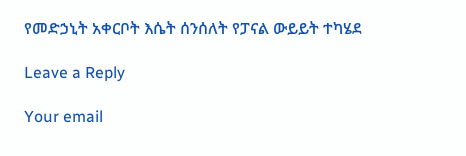የመድኃኒት አቀርቦት እሴት ሰንሰለት የፓናል ውይይት ተካሄደ

Leave a Reply

Your email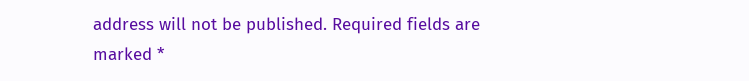address will not be published. Required fields are marked *